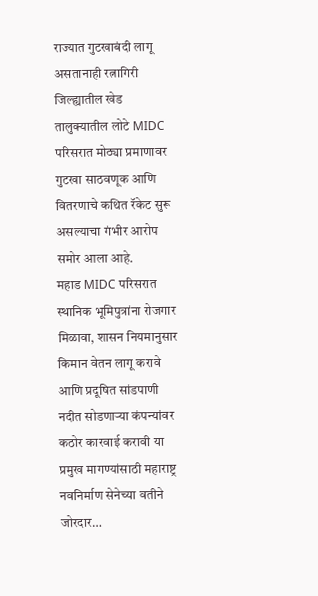राज्यात गुटखाबंदी लागू असतानाही रत्नागिरी जिल्ह्यातील खेड तालुक्यातील लोटे MIDC परिसरात मोठ्या प्रमाणावर गुटखा साठवणूक आणि वितरणाचे कथित रॅकेट सुरू असल्याचा गंभीर आरोप समोर आला आहे.
महाड MIDC परिसरात स्थानिक भूमिपुत्रांना रोजगार मिळावा, शासन नियमानुसार किमान वेतन लागू करावे आणि प्रदूषित सांडपाणी नदीत सोडणाऱ्या कंपन्यांवर कठोर कारवाई करावी या प्रमुख मागण्यांसाठी महाराष्ट्र नवनिर्माण सेनेच्या वतीने जोरदार…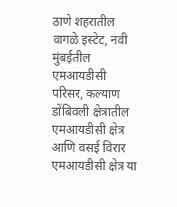ठाणे शहरातील वागळे इस्टेट, नवी मुंबईतील एमआयडीसी परिसर, कल्याण डोंबिवली क्षेत्रातील एमआयडीसी क्षेत्र आणि वसई विरार एमआयडीसी क्षेत्र या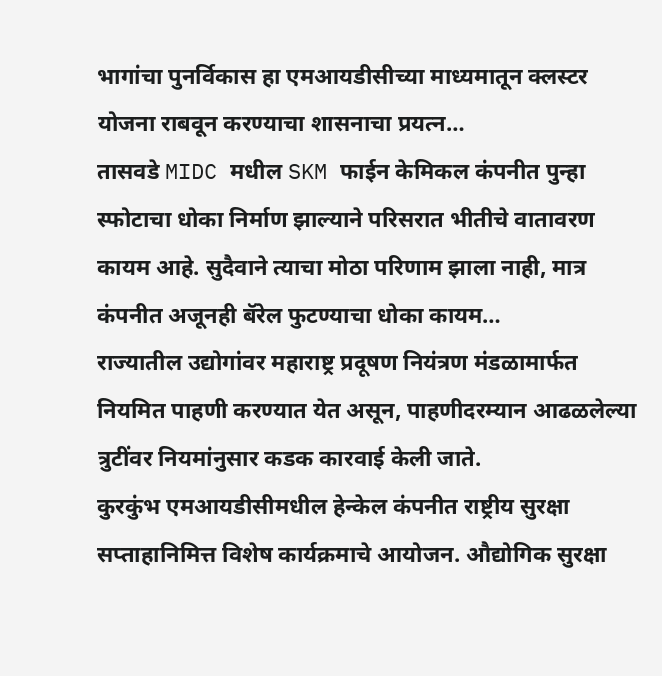भागांचा पुनर्विकास हा एमआयडीसीच्या माध्यमातून क्लस्टर योजना राबवून करण्याचा शासनाचा प्रयत्न…
तासवडे MIDC मधील SKM फाईन केमिकल कंपनीत पुन्हा स्फोटाचा धोका निर्माण झाल्याने परिसरात भीतीचे वातावरण कायम आहे. सुदैवाने त्याचा मोठा परिणाम झाला नाही, मात्र कंपनीत अजूनही बॅरेल फुटण्याचा धोका कायम…
राज्यातील उद्योगांवर महाराष्ट्र प्रदूषण नियंत्रण मंडळामार्फत नियमित पाहणी करण्यात येत असून, पाहणीदरम्यान आढळलेल्या त्रुटींवर नियमांनुसार कडक कारवाई केली जाते.
कुरकुंभ एमआयडीसीमधील हेन्केल कंपनीत राष्ट्रीय सुरक्षा सप्ताहानिमित्त विशेष कार्यक्रमाचे आयोजन. औद्योगिक सुरक्षा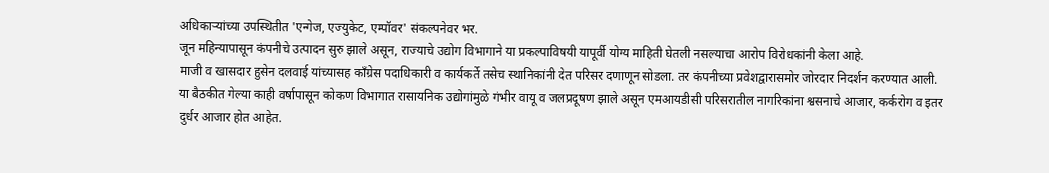अधिकाऱ्यांच्या उपस्थितीत 'एन्गेज, एज्युकेट, एम्पॉवर' संकल्पनेवर भर.
जून महिन्यापासून कंपनीचे उत्पादन सुरु झाले असून, राज्याचे उद्योग विभागाने या प्रकल्पाविषयी यापूर्वी योग्य माहिती घेतली नसल्याचा आरोप विरोधकांनी केला आहे.
माजी व खासदार हुसेन दलवाई यांच्यासह काँग्रेस पदाधिकारी व कार्यकर्ते तसेच स्थानिकांनी देत परिसर दणाणून सोडला. तर कंपनीच्या प्रवेशद्वारासमोर जोरदार निदर्शन करण्यात आली.
या बैठकीत गेल्या काही वर्षापासून कोकण विभागात रासायनिक उद्योगांमुळे गंभीर वायू व जलप्रदूषण झाले असून एमआयडीसी परिसरातील नागरिकांना श्वसनाचे आजार, कर्करोग व इतर दुर्धर आजार होत आहेत.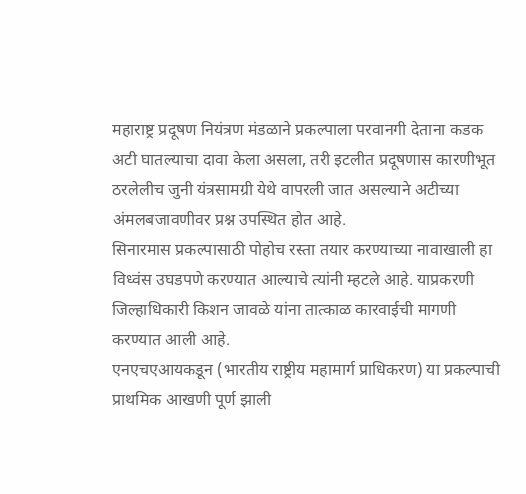महाराष्ट्र प्रदूषण नियंत्रण मंडळाने प्रकल्पाला परवानगी देताना कडक अटी घातल्याचा दावा केला असला, तरी इटलीत प्रदूषणास कारणीभूत ठरलेलीच जुनी यंत्रसामग्री येथे वापरली जात असल्याने अटीच्या अंमलबजावणीवर प्रश्न उपस्थित होत आहे.
सिनारमास प्रकल्पासाठी पोहोच रस्ता तयार करण्याच्या नावाखाली हा विध्वंस उघडपणे करण्यात आल्याचे त्यांनी म्हटले आहे. याप्रकरणी जिल्हाधिकारी किशन जावळे यांना तात्काळ कारवाईची मागणी करण्यात आली आहे.
एनएचएआयकडून (भारतीय राष्ट्रीय महामार्ग प्राधिकरण) या प्रकल्पाची प्राथमिक आखणी पूर्ण झाली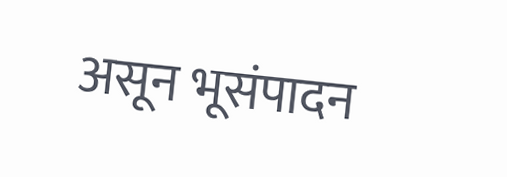असून भूसंपादन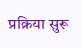प्रक्रिया सुरू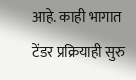आहे. काही भागात टेंडर प्रक्रियाही सुरु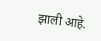झाली आहे.